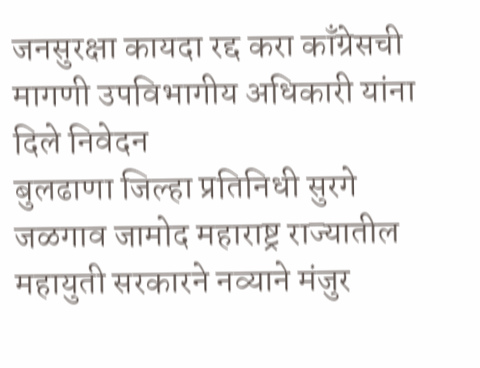जनसुरक्षा कायदा रद्द करा काँग्रेसची मागणी उपविभागीय अधिकारी यांना दिले निवेदन
बुलढाणा जिल्हा प्रतिनिधी सुरगे
जळगाव जामोद महाराष्ट्र राज्यातील महायुती सरकारने नव्याने मंजुर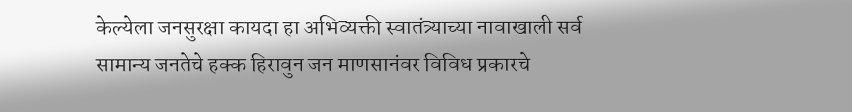केल्येला जनसुरक्षा कायदा हा अभिव्यक्ती स्वातंत्र्याच्या नावाखाली सर्व सामान्य जनतेचे हक्क हिरावुन जन माणसानंवर विविध प्रकारचे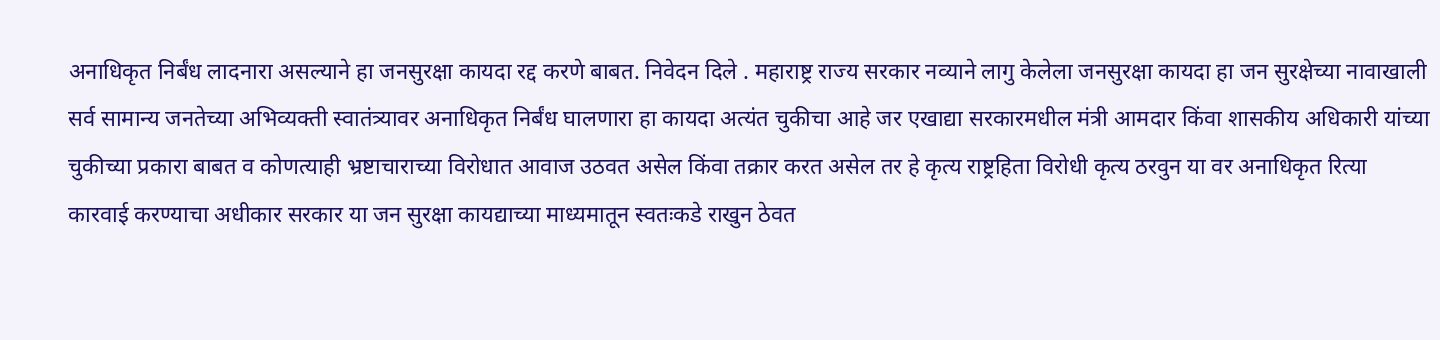अनाधिकृत निर्बंध लादनारा असल्याने हा जनसुरक्षा कायदा रद्द करणे बाबत. निवेदन दिले . महाराष्ट्र राज्य सरकार नव्याने लागु केलेला जनसुरक्षा कायदा हा जन सुरक्षेच्या नावाखाली सर्व सामान्य जनतेच्या अभिव्यक्ती स्वातंत्र्यावर अनाधिकृत निर्बंध घालणारा हा कायदा अत्यंत चुकीचा आहे जर एखाद्या सरकारमधील मंत्री आमदार किंवा शासकीय अधिकारी यांच्या चुकीच्या प्रकारा बाबत व कोणत्याही भ्रष्टाचाराच्या विरोधात आवाज उठवत असेल किंवा तक्रार करत असेल तर हे कृत्य राष्ट्रहिता विरोधी कृत्य ठरवुन या वर अनाधिकृत रित्या कारवाई करण्याचा अधीकार सरकार या जन सुरक्षा कायद्याच्या माध्यमातून स्वतःकडे राखुन ठेवत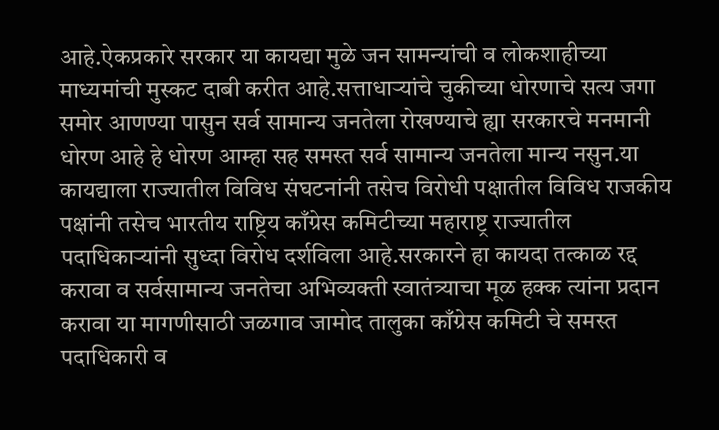आहे.ऐकप्रकारे सरकार या कायद्या मुळे जन सामन्यांची व लोकशाहीच्या माध्यमांची मुस्कट दाबी करीत आहे.सत्ताधाऱ्यांचे चुकीच्या धोरणाचे सत्य जगा समोर आणण्या पासुन सर्व सामान्य जनतेला रोखण्याचे ह्या सरकारचे मनमानी धोरण आहे हे धोरण आम्हा सह समस्त सर्व सामान्य जनतेला मान्य नसुन.या कायद्याला राज्यातील विविध संघटनांनी तसेच विरोधी पक्षातील विविध राजकीय पक्षांनी तसेच भारतीय राष्ट्रिय काँग्रेस कमिटीच्या महाराष्ट्र राज्यातील पदाधिकाऱ्यांनी सुध्दा विरोध दर्शविला आहे.सरकारने हा कायदा तत्काळ रद्द करावा व सर्वसामान्य जनतेचा अभिव्यक्ती स्वातंत्र्याचा मूळ हक्क त्यांना प्रदान करावा या मागणीसाठी जळगाव जामोद तालुका काँग्रेस कमिटी चे समस्त पदाधिकारी व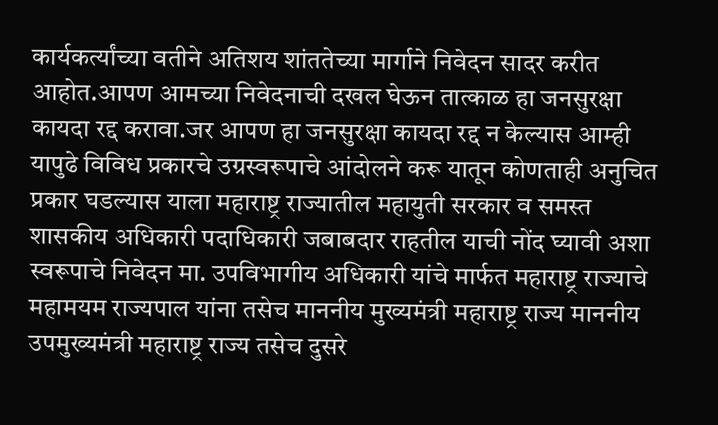कार्यकर्त्यांच्या वतीने अतिशय शांततेच्या मार्गाने निवेदन सादर करीत आहोत.आपण आमच्या निवेदनाची दखल घेऊन तात्काळ हा जनसुरक्षा कायदा रद्द करावा.जर आपण हा जनसुरक्षा कायदा रद्द न केल्यास आम्ही यापुढे विविध प्रकारचे उग्रस्वरूपाचे आंदोलने करू यातून कोणताही अनुचित प्रकार घडल्यास याला महाराष्ट्र राज्यातील महायुती सरकार व समस्त शासकीय अधिकारी पदाधिकारी जबाबदार राहतील याची नोंद घ्यावी अशा स्वरूपाचे निवेदन मा. उपविभागीय अधिकारी यांचे मार्फत महाराष्ट्र राज्याचे महामयम राज्यपाल यांना तसेच माननीय मुख्यमंत्री महाराष्ट्र राज्य माननीय उपमुख्यमंत्री महाराष्ट्र राज्य तसेच दुसरे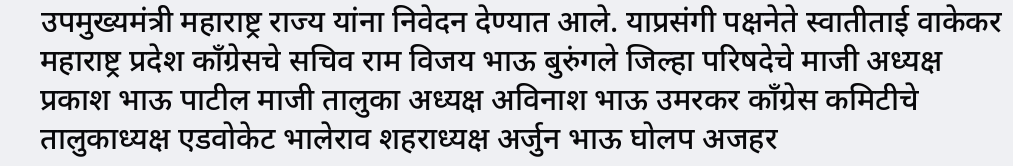उपमुख्यमंत्री महाराष्ट्र राज्य यांना निवेदन देण्यात आले. याप्रसंगी पक्षनेते स्वातीताई वाकेकर महाराष्ट्र प्रदेश काँग्रेसचे सचिव राम विजय भाऊ बुरुंगले जिल्हा परिषदेचे माजी अध्यक्ष प्रकाश भाऊ पाटील माजी तालुका अध्यक्ष अविनाश भाऊ उमरकर काँग्रेस कमिटीचे तालुकाध्यक्ष एडवोकेट भालेराव शहराध्यक्ष अर्जुन भाऊ घोलप अजहर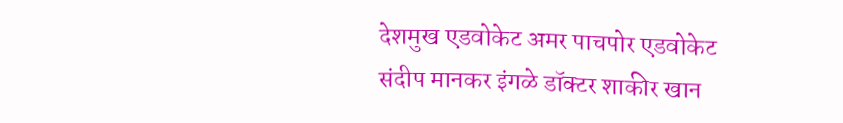देशमुख एडवोकेट अमर पाचपोर एडवोकेट संदीप मानकर इंगळे डॉक्टर शाकीर खान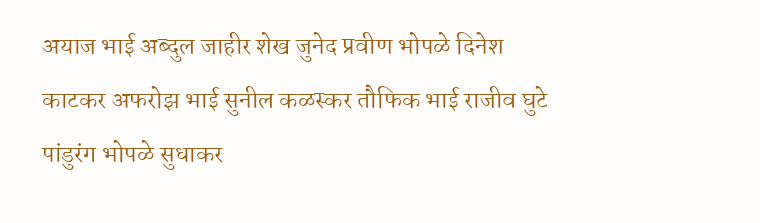अयाज भाई अब्दुल जाहीर शेख जुनेद प्रवीण भोपळे दिनेश काटकर अफरोझ भाई सुनील कळस्कर तौफिक भाई राजीव घुटे पांडुरंग भोपळे सुधाकर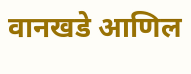वानखडे आणिल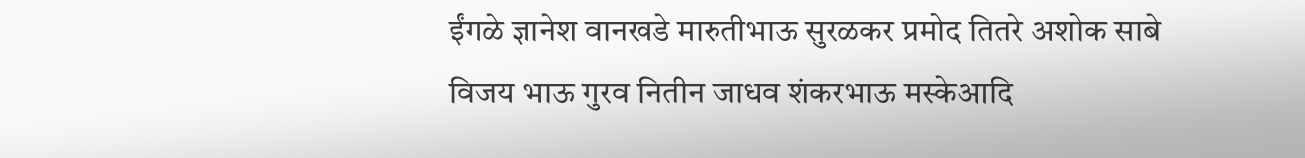ईंगळे ज्ञानेश वानखडे मारुतीभाऊ सुरळकर प्रमोद तितरे अशोक साबे विजय भाऊ गुरव नितीन जाधव शंकरभाऊ मस्केआदि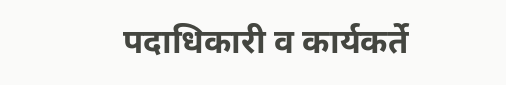पदाधिकारी व कार्यकर्ते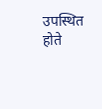उपस्थित होते